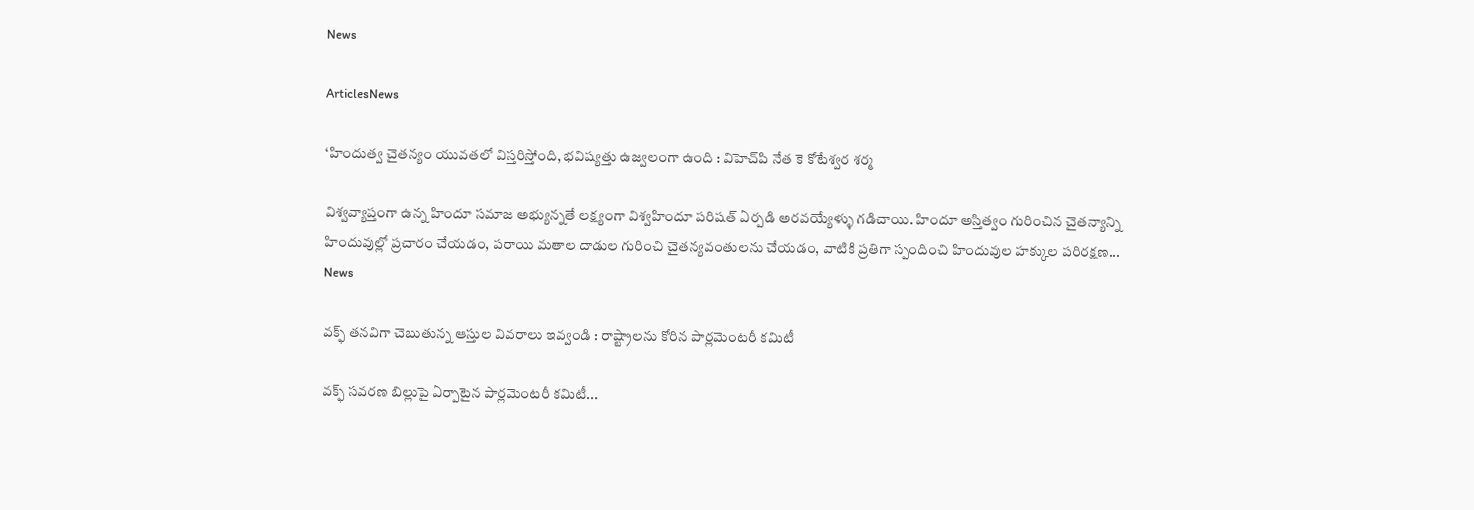News

ArticlesNews

‘హిందుత్వ చైతన్యం యువతలో విస్తరిస్తోంది, భవిష్యత్తు ఉజ్వలంగా ఉంది : విహెచ్‌పి నేత కె కోటేశ్వర శర్మ

విశ్వవ్యాప్తంగా ఉన్న హిందూ సమాజ అభ్యున్నతే లక్ష్యంగా విశ్వహిందూ పరిషత్ ఏర్పడి అరవయ్యేళ్ళు గడిచాయి. హిందూ అస్తిత్వం గురించిన చైతన్యాన్ని హిందువుల్లో ప్రచారం చేయడం, పరాయి మతాల దాడుల గురించి చైతన్యవంతులను చేయడం, వాటికి ప్రతిగా స్పందించి హిందువుల హక్కుల పరిరక్షణ...
News

వక్ఫ్‌ తనవిగా చెబుతున్న ఆస్తుల వివరాలు ఇవ్వండి : రాష్ట్రాలను కోరిన పార్లమెంటరీ కమిటీ

వక్ఫ్‌ సవరణ బిల్లుపై ఏర్పాటైన పార్లమెంటరీ కమిటీ...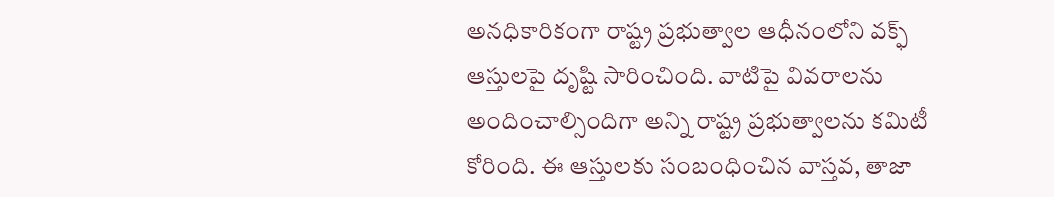అనధికారికంగా రాష్ట్ర ప్రభుత్వాల ఆధీనంలోని వక్ఫ్‌ ఆస్తులపై దృష్టి సారించింది. వాటిపై వివరాలను అందించాల్సిందిగా అన్ని రాష్ట్ర ప్రభుత్వాలను కమిటీ కోరింది. ఈ ఆస్తులకు సంబంధించిన వాస్తవ, తాజా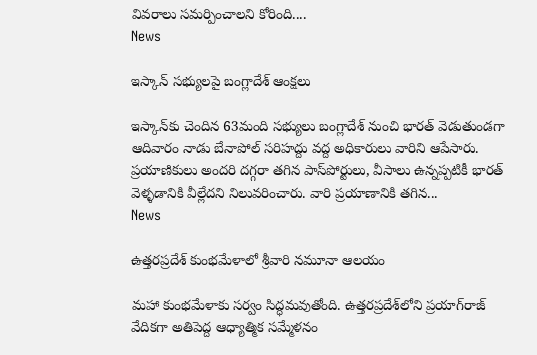వివరాలు సమర్పించాలని కోరింది....
News

ఇస్కాన్ సభ్యులపై బంగ్లాదేశ్ ఆంక్షలు

ఇస్కాన్‌కు చెందిన 63మంది సభ్యులు బంగ్లాదేశ్‌ నుంచి భారత్ వెడుతుండగా ఆదివారం నాడు బేనాపోల్ సరిహద్దు వద్ద అధికారులు వారిని ఆపేసారు. ప్రయాణికులు అందరి దగ్గరా తగిన పాస్‌పోర్టులు, వీసాలు ఉన్నప్పటికీ భారత్ వెళ్ళడానికి వీల్లేదని నిలువరించారు. వారి ప్రయాణానికి తగిన...
News

ఉత్తరప్రదేశ్ కుంభమేళాలో శ్రీవారి నమూనా ఆలయం

మహా కుంభమేళాకు సర్వం సిద్ధమవుతోంది. ఉత్తరప్రదేశ్‌లోని ప్రయాగ్‌రాజ్‌ వేదికగా అతిపెద్ద ఆధ్యాత్మిక సమ్మేళనం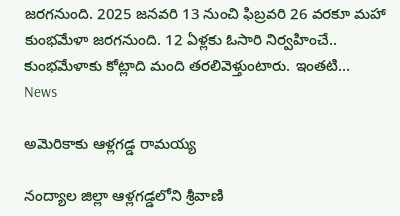జరగనుంది. 2025 జనవరి 13 నుంచి ఫిబ్రవరి 26 వరకూ మహా కుంభమేళా జరగనుంది. 12 ఏళ్లకు ఓసారి నిర్వహించే.. కుంభమేళాకు కోట్లాది మంది తరలివెళ్తుంటారు. ఇంతటి...
News

అమెరికాకు ఆళ్లగడ్డ రామయ్య

నంద్యాల జిల్లా ఆళ్లగడ్డలోని శ్రీవాణి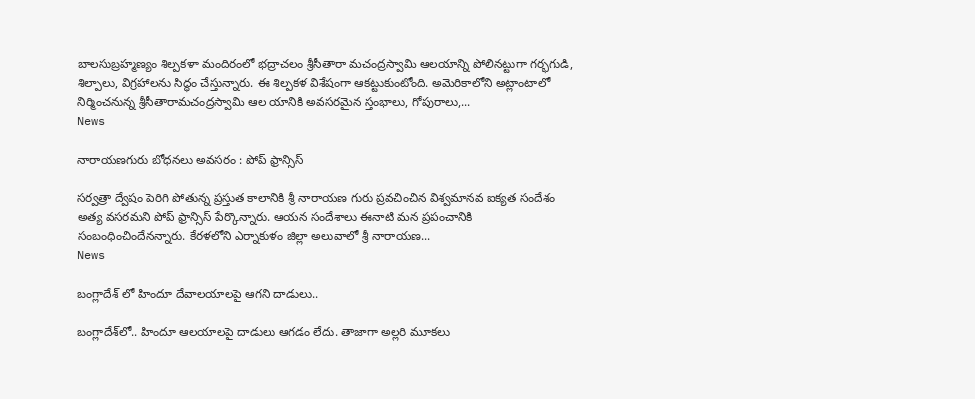బాలసుబ్రహ్మణ్యం శిల్పకళా మందిరంలో భద్రాచలం శ్రీసీతారా మచంద్రస్వామి ఆలయాన్ని పోలినట్టుగా గర్భగుడి, శిల్పాలు, విగ్రహాలను సిద్ధం చేస్తున్నారు. ఈ శిల్పకళ విశేషంగా ఆకట్టుకుంటోంది. అమెరికాలోని అట్లాంటాలో నిర్మించనున్న శ్రీసీతారామచంద్రస్వామి ఆల యానికి అవసరమైన స్తంభాలు, గోపురాలు,...
News

నారాయణగురు బోధనలు అవసరం : పోప్ ఫ్రాన్సిస్

సర్వత్రా ద్వేషం పెరిగి పోతున్న ప్రస్తుత కాలానికి శ్రీ నారాయణ గురు ప్రవచించిన విశ్వమానవ ఐక్యత సందేశం అత్య వసరమని పోప్ ఫ్రాన్సిస్ పేర్కొన్నారు. ఆయన సందేశాలు ఈనాటి మన ప్రపంచానికి సంబంధించిందేనన్నారు. కేరళలోని ఎర్నాకుళం జిల్లా అలువాలో శ్రీ నారాయణ...
News

బంగ్లాదేశ్ లో హిందూ దేవాలయాలపై ఆగని దాడులు..

బంగ్లాదేశ్‌లో.. హిందూ ఆలయాలపై దాడులు ఆగడం లేదు. తాజాగా అల్లరి మూకలు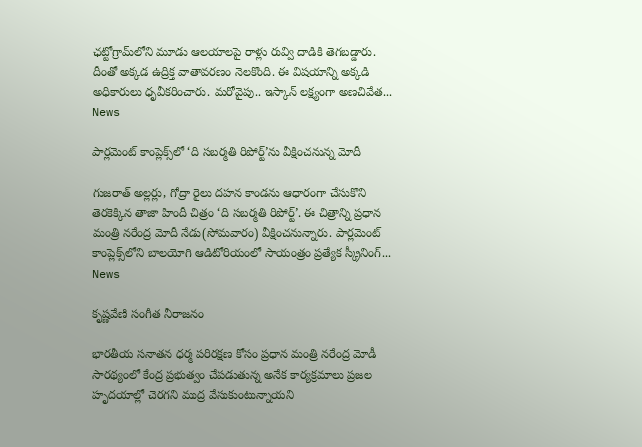ఛట్టోగ్రామ్‌లోని మూడు ఆలయాలపై రాళ్లు రువ్వి దాడికి తెగబడ్డారు. దీంతో అక్కడ ఉద్రిక్త వాతావరణం నెలకొంది. ఈ విషయాన్ని అక్కడి అధికారులు ధృవీకరించారు. మరోవైపు.. ఇస్కాన్‌ లక్ష్యంగా అణచివేత...
News

పార్లమెంట్‌ కాంప్లెక్స్‌లో ‘ది సబర్మతి రిపోర్ట్‌’ను వీక్షించనున్న మోదీ

గుజరాత్‌ అల్లర్లు, గోద్రా రైలు దహన కాండను ఆధారంగా చేసుకొని తెరకెక్కిన తాజా హిందీ చిత్రం ‘ది సబర్మతి రిపోర్ట్‌’. ఈ చిత్రాన్ని ప్రధాన మంత్రి నరేంద్ర మోదీ నేడు(సోమవారం) వీక్షించనున్నారు. పార్లమెంట్‌ కాంప్లెక్స్‌లోని బాలయోగి ఆడిటోరియంలో సాయంత్రం ప్రత్యేక స్క్రీనింగ్‌...
News

కృష్ణవేణి సంగీత నీరాజనం

భారతీయ సనాతన ధర్మ పరిరక్షణ కోసం ప్రధాన మంత్రి నరేంద్ర మోడీ సారథ్యంలో కేంద్ర ప్రభుత్వం చేపడుతున్న అనేక కార్యక్రమాలు ప్రజల హృదయాల్లో చెరగని ముద్ర వేసుకుంటున్నాయని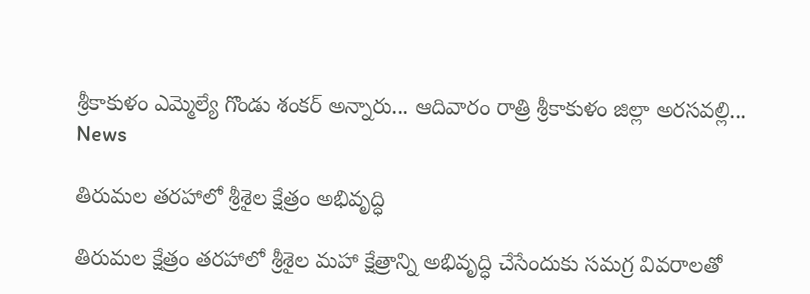శ్రీకాకుళం ఎమ్మెల్యే గొండు శంకర్ అన్నారు... ఆదివారం రాత్రి శ్రీకాకుళం జిల్లా అరసవల్లి...
News

తిరుమల తరహాలో శ్రీశైల క్షేత్రం అభివృద్ధి

తిరుమల క్షేత్రం తరహాలో శ్రీశైల మహా క్షేత్రాన్ని అభివృద్ధి చేసేందుకు సమగ్ర వివరాలతో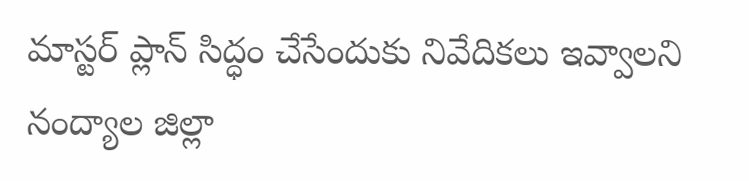మాస్టర్‌ ప్లాన్‌ సిద్ధం చేసేందుకు నివేదికలు ఇవ్వాలని నంద్యాల జిల్లా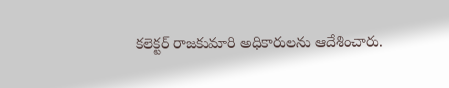కలెక్టర్‌ రాజకుమారి అధికారులను ఆదేశించారు.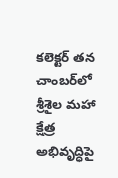కలెక్టర్‌ తన చాంబర్‌లో శ్రీశైల మహా క్షేత్ర అభివృద్ధిపై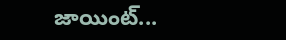జాయింట్‌...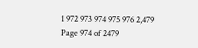1 972 973 974 975 976 2,479
Page 974 of 2479